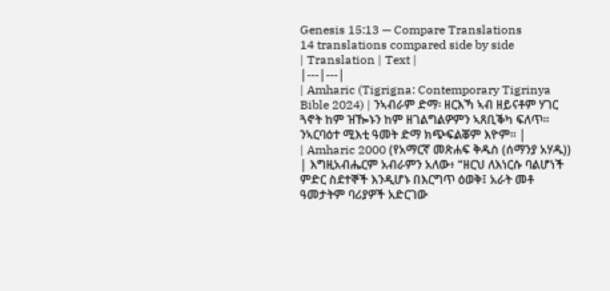Genesis 15:13 — Compare Translations
14 translations compared side by side
| Translation | Text |
|---|---|
| Amharic (Tigrigna: Contemporary Tigrinya Bible 2024) | ንኣብራም ድማ፡ ዘርእኻ ኣብ ዘይናቶም ሃገር ጓኖት ከም ዝዀኑን ከም ዘገልግልዎምን ኣጸቢቕካ ፍለጥ። ንኣርባዕተ ሚእቲ ዓመት ድማ ክጭፍልቖም እዮም። |
| Amharic 2000 (የአማርኛ መጽሐፍ ቅዱስ (ሰማንያ አሃዱ)) | እግዚአብሔርም አብራምን አለው፥ “ዘርህ ለእነርሱ ባልሆነች ምድር ስደተኞች እንዲሆኑ በእርግጥ ዕወቅ፤ አራት መቶ ዓመታትም ባሪያዎች አድርገው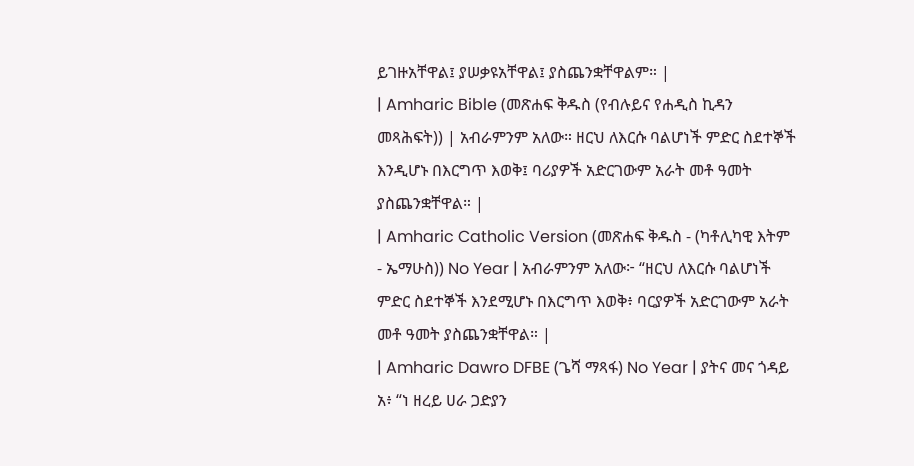ይገዙአቸዋል፤ ያሠቃዩአቸዋል፤ ያስጨንቋቸዋልም። |
| Amharic Bible (መጽሐፍ ቅዱስ (የብሉይና የሐዲስ ኪዳን መጻሕፍት)) | አብራምንም አለው። ዘርህ ለእርሱ ባልሆነች ምድር ስደተኞች እንዲሆኑ በእርግጥ እወቅ፤ ባሪያዎች አድርገውም አራት መቶ ዓመት ያስጨንቋቸዋል። |
| Amharic Catholic Version (መጽሐፍ ቅዱስ - (ካቶሊካዊ እትም - ኤማሁስ)) No Year | አብራምንም አለው፦ “ዘርህ ለእርሱ ባልሆነች ምድር ስደተኞች እንደሚሆኑ በእርግጥ እወቅ፥ ባርያዎች አድርገውም አራት መቶ ዓመት ያስጨንቋቸዋል። |
| Amharic Dawro DFBE (ጌሻ ማጻፋ) No Year | ያትና መና ጎዳይ አ፥ “ነ ዘረይ ሀራ ጋድያን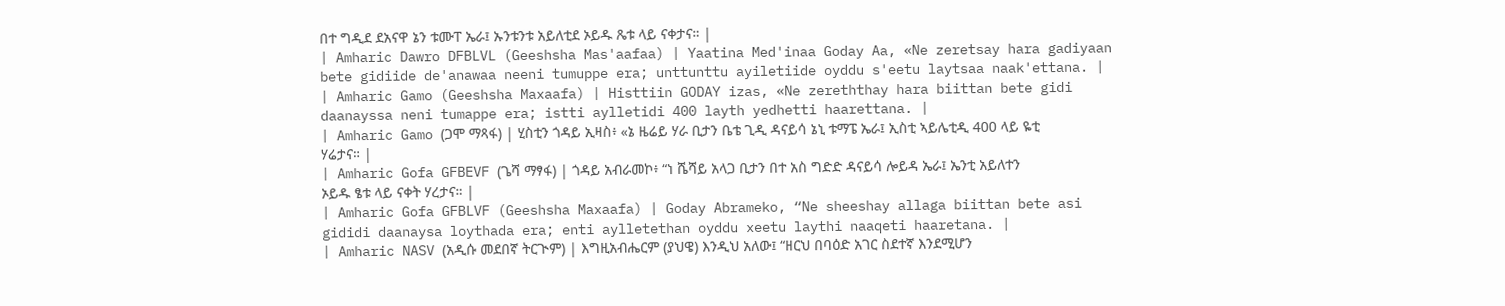በተ ግዲደ ደአናዋ ኔን ቱሙፐ ኤራ፤ ኡንቱንቱ አይለቲደ ኦይዱ ጼቱ ላይ ናቀታና። |
| Amharic Dawro DFBLVL (Geeshsha Mas'aafaa) | Yaatina Med'inaa Goday Aa, «Ne zeretsay hara gadiyaan bete gidiide de'anawaa neeni tumuppe era; unttunttu ayiletiide oyddu s'eetu laytsaa naak'ettana. |
| Amharic Gamo (Geeshsha Maxaafa) | Histtiin GODAY izas, «Ne zereththay hara biittan bete gidi daanayssa neni tumappe era; istti aylletidi 400 layth yedhetti haarettana. |
| Amharic Gamo (ጋሞ ማጻፋ) | ሂስቲን ጎዳይ ኢዛስ፥ «ኔ ዜሬይ ሃራ ቢታን ቤቴ ጊዲ ዳናይሳ ኔኒ ቱማፔ ኤራ፤ ኢስቲ ኣይሌቲዲ 400 ላይ ዬቲ ሃሬታና። |
| Amharic Gofa GFBEVF (ጌሻ ማፃፋ) | ጎዳይ አብራመኮ፥ “ነ ሼሻይ አላጋ ቢታን በተ አስ ግድድ ዳናይሳ ሎይዳ ኤራ፤ ኤንቲ አይለተን ኦይዱ ፄቱ ላይ ናቀት ሃረታና። |
| Amharic Gofa GFBLVF (Geeshsha Maxaafa) | Goday Abrameko, “Ne sheeshay allaga biittan bete asi gididi daanaysa loythada era; enti aylletethan oyddu xeetu laythi naaqeti haaretana. |
| Amharic NASV (አዲሱ መደበኛ ትርጒም) | እግዚአብሔርም (ያህዌ) እንዲህ አለው፤ “ዘርህ በባዕድ አገር ስደተኛ እንደሚሆን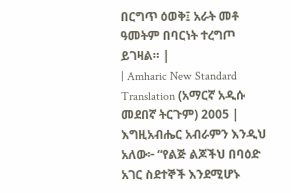በርግጥ ዕወቅ፤ አራት መቶ ዓመትም በባርነት ተረግጦ ይገዛል። |
| Amharic New Standard Translation (አማርኛ አዲሱ መደበኛ ትርጉም) 2005 | እግዚአብሔር አብራምን እንዲህ አለው፦ “የልጅ ልጆችህ በባዕድ አገር ስደተኞች እንደሚሆኑ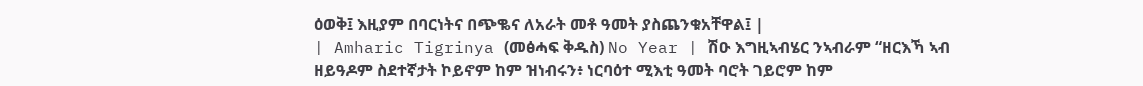ዕወቅ፤ እዚያም በባርነትና በጭቈና ለአራት መቶ ዓመት ያስጨንቁአቸዋል፤ |
| Amharic Tigrinya (መፅሓፍ ቅዱስ) No Year | ሽዑ እግዚኣብሄር ንኣብራም “ዘርእኻ ኣብ ዘይዓዶም ስደተኛታት ኮይኖም ከም ዝነብሩን፥ ነርባዕተ ሚእቲ ዓመት ባሮት ገይሮም ከም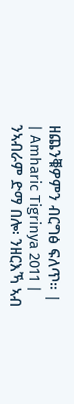ዘጨንቑዎምን ብርግፅ ፍለጥ። |
| Amharic Tigrinya 2011 | ንኣብራም ድማ በሎ፡ ንዘርእኻ ኣብ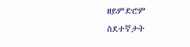ዘይምድሮም ስደተኛታት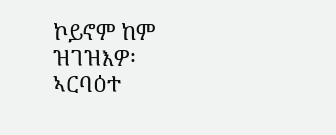ኮይኖም ከም ዝገዝእዎ፡ ኣርባዕተ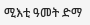ሚእቲ ዓመት ድማ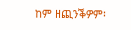ከም ዘጪንቕዎም፡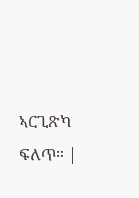ኣርጊጽካ ፍለጥ። |